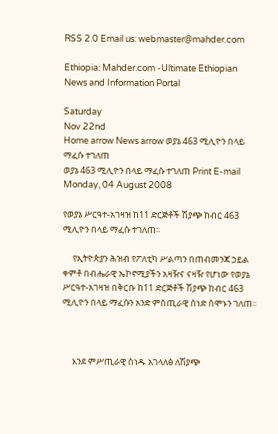RSS 2.0 Email us: webmaster@mahder.com

Ethiopia: Mahder.com -Ultimate Ethiopian News and Information Portal

Saturday
Nov 22nd
Home arrow News arrow ወያኔ 463 ሚሊዮን በላይ ማፈሱ ተገለጠ
ወያኔ 463 ሚሊዮን በላይ ማፈሱ ተገለጠ Print E-mail
Monday, 04 August 2008

የወያኔ ሥርዓተ-አገዛዝ ከ11 ድርጅቶች ሽያጭ ከብር 463 ሚሊዮን በላይ ማፈሱ ተገለጠ፡፡

     የኢትዮጵያን ሕዝብ የፖለቲካ ሥልጣን በጠብመንጃ ኃይል ቀምቶ በብሔራዊ ኤኮኖሚያችን አዛዥና ናዛዥ የሆነው የወያኔ ሥርዓተ-አገዛዝ በቅርቡ ከ11 ድርጅቶች ሽያጭ ከብር 463 ሚሊዮን በላይ ማፈሱን አንድ ምስጢራዊ ሰነድ ሰሞኑን ገለጠ፡፡



     እንደ ምሥጢራዊ ሰነዱ አገላለፅ ለሽያጭ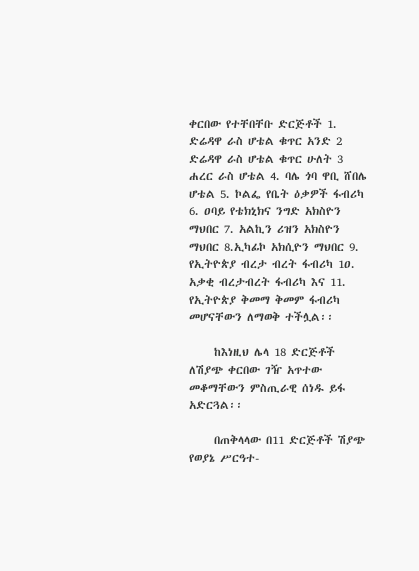ቀርበው የተቸበቸቡ ድርጅቶች 1. ድሬዳዋ ራስ ሆቴል ቁጥር አንድ 2 ድሬዳዋ ራስ ሆቴል ቁጥር ሁለት 3 ሐረር ራስ ሆቴል 4. ባሌ ጎባ ዋቢ ሸበሌ ሆቴል 5. ኮልፌ የቤት ዕቃዎች ፋብሪካ 6. ዐባይ የቴክኒክና ንግድ አክስዮን ማህበር 7. አልኪን ሪዝን አክስዮን ማህበር 8.ኢካፊኮ አክሲዮን ማህበር 9. የኢትዮጵያ ብረታ ብረት ፋብሪካ 1ዐ. አቃቂ ብረታብረት ፋብሪካ እና 11. የኢትዮጵያ ቅመማ ቅመም ፋብሪካ መሆናቸውን ለማወቅ ተችሏል፡፡

     ከእነዚህ ሌላ 18 ድርጅቶች ለሽያጭ ቀርበው ገዥ አጥተው መቆማቸውን ምስጢራዊ ሰነዱ ይፋ አድርጓል፡፡

     በጠቅላላው በ11 ድርጅቶች ሽያጭ የወያኔ ሥርዓተ-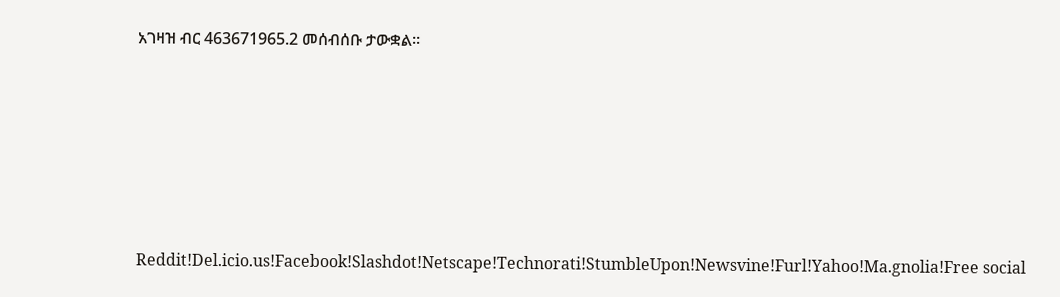አገዛዝ ብር 463671965.2 መሰብሰቡ ታውቋል፡፡






Reddit!Del.icio.us!Facebook!Slashdot!Netscape!Technorati!StumbleUpon!Newsvine!Furl!Yahoo!Ma.gnolia!Free social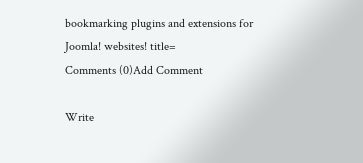bookmarking plugins and extensions for Joomla! websites! title=
Comments (0)Add Comment

Write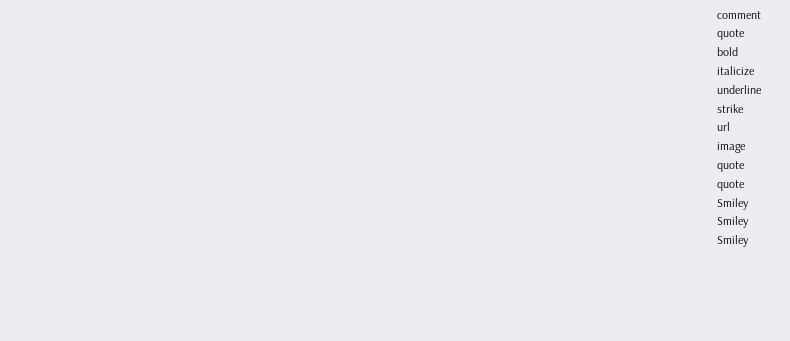comment
quote
bold
italicize
underline
strike
url
image
quote
quote
Smiley
Smiley
Smiley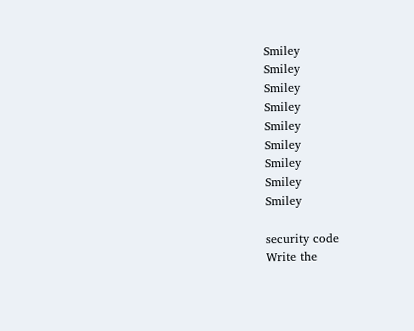Smiley
Smiley
Smiley
Smiley
Smiley
Smiley
Smiley
Smiley
Smiley

security code
Write the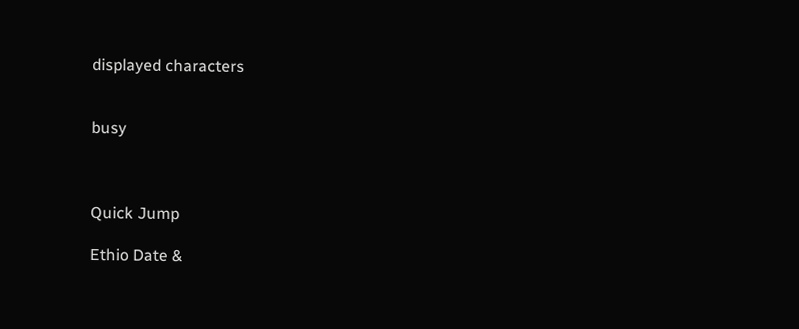displayed characters


busy



Quick Jump

Ethio Date &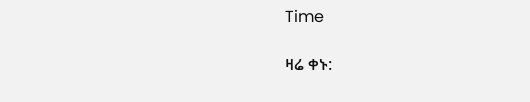Time

ዛሬ ቀኑ: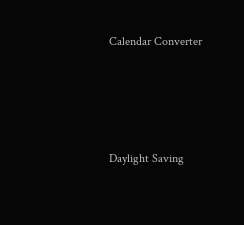Calendar Converter




Daylight Saving